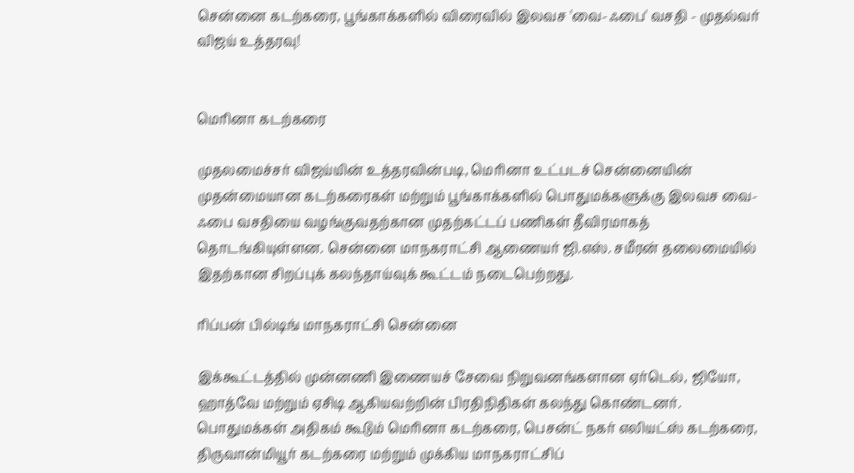சென்னை கடற்கரை, பூங்காக்களில் விரைவில் இலவச 'வை-ஃபை' வசதி - முதல்வர் விஜய் உத்தரவு!


மெரினா கடற்கரை

முதலமைச்சர் விஜய்யின் உத்தரவின்படி, மெரினா உட்படச் சென்னையின் முதன்மையான கடற்கரைகள் மற்றும் பூங்காக்களில் பொதுமக்களுக்கு இலவச வை-ஃபை வசதியை வழங்குவதற்கான முதற்கட்டப் பணிகள் தீவிரமாகத் தொடங்கியுள்ளன. சென்னை மாநகராட்சி ஆணையர் ஜி.எஸ். சமீரன் தலைமையில் இதற்கான சிறப்புக் கலந்தாய்வுக் கூட்டம் நடைபெற்றது.

ரிப்பன் பில்டிங் மாநகராட்சி சென்னை

இக்கூட்டத்தில் முன்னணி இணையச் சேவை நிறுவனங்களான ஏர்டெல், ஜியோ, ஹாத்வே மற்றும் ஏசிடி ஆகியவற்றின் பிரதிநிதிகள் கலந்து கொண்டனர். பொதுமக்கள் அதிகம் கூடும் மெரினா கடற்கரை, பெசன்ட் நகர் எலியட்ஸ் கடற்கரை, திருவான்மியூர் கடற்கரை மற்றும் முக்கிய மாநகராட்சிப்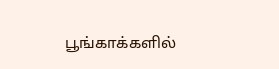பூங்காக்களில்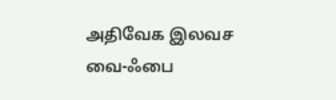அதிவேக இலவச வை-ஃபை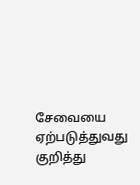சேவையை ஏற்படுத்துவது குறித்து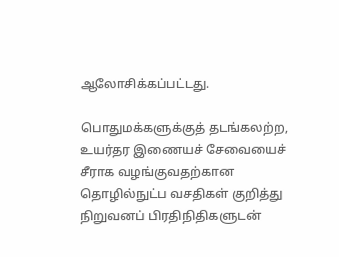ஆலோசிக்கப்பட்டது.

பொதுமக்களுக்குத் தடங்கலற்ற, உயர்தர இணையச் சேவையைச் சீராக வழங்குவதற்கான தொழில்நுட்ப வசதிகள் குறித்து நிறுவனப் பிரதிநிதிகளுடன்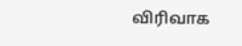விரிவாக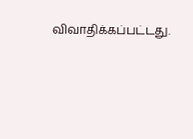விவாதிக்கப்பட்டது.